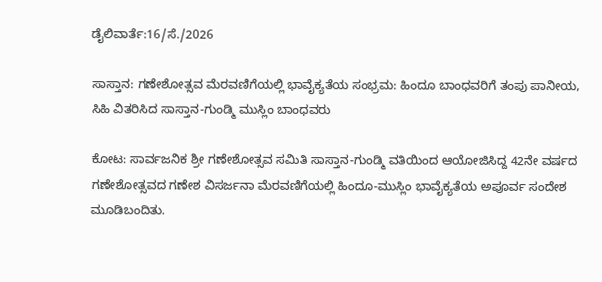ಡೈಲಿವಾರ್ತೆ:16/ಸೆ./2026

ಸಾಸ್ತಾನ: ಗಣೇಶೋತ್ಸವ ಮೆರವಣಿಗೆಯಲ್ಲಿ ಭಾವೈಕ್ಯತೆಯ ಸಂಭ್ರಮ: ಹಿಂದೂ ಬಾಂಧವರಿಗೆ ತಂಪು ಪಾನೀಯ, ಸಿಹಿ ವಿತರಿಸಿದ ಸಾಸ್ತಾನ-ಗುಂಡ್ಮಿ ಮುಸ್ಲಿಂ ಬಾಂಧವರು

ಕೋಟ: ಸಾರ್ವಜನಿಕ ಶ್ರೀ ಗಣೇಶೋತ್ಸವ ಸಮಿತಿ ಸಾಸ್ತಾನ-ಗುಂಡ್ಮಿ ವತಿಯಿಂದ ಆಯೋಜಿಸಿದ್ದ 42ನೇ ವರ್ಷದ ಗಣೇಶೋತ್ಸವದ ಗಣೇಶ ವಿಸರ್ಜನಾ ಮೆರವಣಿಗೆಯಲ್ಲಿ ಹಿಂದೂ-ಮುಸ್ಲಿಂ ಭಾವೈಕ್ಯತೆಯ ಅಪೂರ್ವ ಸಂದೇಶ ಮೂಡಿಬಂದಿತು.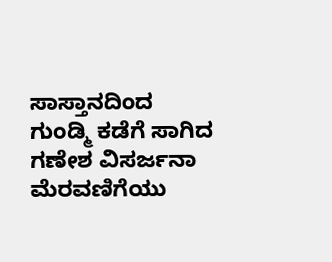ಸಾಸ್ತಾನದಿಂದ ಗುಂಡ್ಮಿ ಕಡೆಗೆ ಸಾಗಿದ ಗಣೇಶ ವಿಸರ್ಜನಾ ಮೆರವಣಿಗೆಯು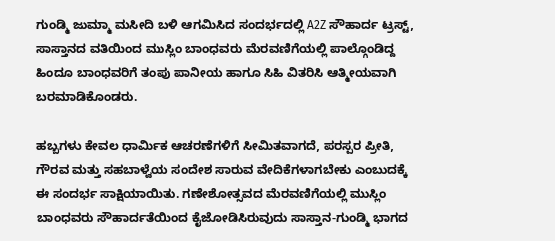ಗುಂಡ್ಮಿ ಜುಮ್ಮಾ ಮಸೀದಿ ಬಳಿ ಆಗಮಿಸಿದ ಸಂದರ್ಭದಲ್ಲಿ A2Z ಸೌಹಾರ್ದ ಟ್ರಸ್ಟ್, ಸಾಸ್ತಾನದ ವತಿಯಿಂದ ಮುಸ್ಲಿಂ ಬಾಂಧವರು ಮೆರವಣಿಗೆಯಲ್ಲಿ ಪಾಲ್ಗೊಂಡಿದ್ದ ಹಿಂದೂ ಬಾಂಧವರಿಗೆ ತಂಪು ಪಾನೀಯ ಹಾಗೂ ಸಿಹಿ ವಿತರಿಸಿ ಆತ್ಮೀಯವಾಗಿ ಬರಮಾಡಿಕೊಂಡರು.

ಹಬ್ಬಗಳು ಕೇವಲ ಧಾರ್ಮಿಕ ಆಚರಣೆಗಳಿಗೆ ಸೀಮಿತವಾಗದೆ, ಪರಸ್ಪರ ಪ್ರೀತಿ, ಗೌರವ ಮತ್ತು ಸಹಬಾಳ್ವೆಯ ಸಂದೇಶ ಸಾರುವ ವೇದಿಕೆಗಳಾಗಬೇಕು ಎಂಬುದಕ್ಕೆ ಈ ಸಂದರ್ಭ ಸಾಕ್ಷಿಯಾಯಿತು. ಗಣೇಶೋತ್ಸವದ ಮೆರವಣಿಗೆಯಲ್ಲಿ ಮುಸ್ಲಿಂ ಬಾಂಧವರು ಸೌಹಾರ್ದತೆಯಿಂದ ಕೈಜೋಡಿಸಿರುವುದು ಸಾಸ್ತಾನ-ಗುಂಡ್ಮಿ ಭಾಗದ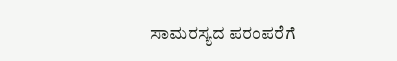ಸಾಮರಸ್ಯದ ಪರಂಪರೆಗೆ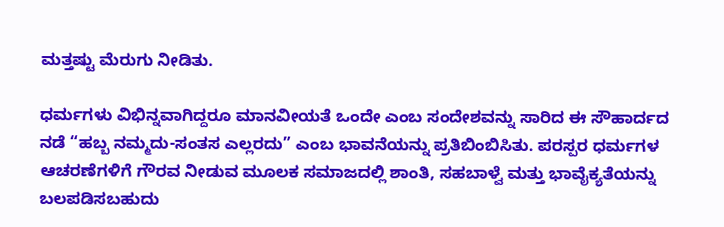ಮತ್ತಷ್ಟು ಮೆರುಗು ನೀಡಿತು.

ಧರ್ಮಗಳು ವಿಭಿನ್ನವಾಗಿದ್ದರೂ ಮಾನವೀಯತೆ ಒಂದೇ ಎಂಬ ಸಂದೇಶವನ್ನು ಸಾರಿದ ಈ ಸೌಹಾರ್ದದ ನಡೆ “ಹಬ್ಬ ನಮ್ಮದು-ಸಂತಸ ಎಲ್ಲರದು” ಎಂಬ ಭಾವನೆಯನ್ನು ಪ್ರತಿಬಿಂಬಿಸಿತು. ಪರಸ್ಪರ ಧರ್ಮಗಳ ಆಚರಣೆಗಳಿಗೆ ಗೌರವ ನೀಡುವ ಮೂಲಕ ಸಮಾಜದಲ್ಲಿ ಶಾಂತಿ, ಸಹಬಾಳ್ವೆ ಮತ್ತು ಭಾವೈಕ್ಯತೆಯನ್ನು ಬಲಪಡಿಸಬಹುದು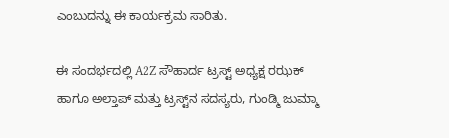ಎಂಬುದನ್ನು ಈ ಕಾರ್ಯಕ್ರಮ ಸಾರಿತು.

ಈ ಸಂದರ್ಭದಲ್ಲಿ A2Z ಸೌಹಾರ್ದ ಟ್ರಸ್ಟ್ ಅಧ್ಯಕ್ಷ ರಝಕ್ ಹಾಗೂ ಅಲ್ತಾಪ್ ಮತ್ತು ಟ್ರಸ್ಟ್‌ನ ಸದಸ್ಯರು, ಗುಂಡ್ಮಿ ಜುಮ್ಮಾ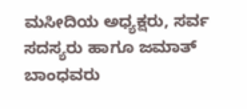ಮಸೀದಿಯ ಅಧ್ಯಕ್ಷರು, ಸರ್ವ ಸದಸ್ಯರು ಹಾಗೂ ಜಮಾತ್ ಬಾಂಧವರು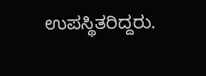ಉಪಸ್ಥಿತರಿದ್ದರು.